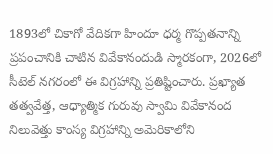1893లో చికాగో వేదికగా హిందూ ధర్మ గొప్పతనాన్ని ప్రపంచానికి చాటిన వివేకానందుడి స్మారకంగా, 2026లో సీటెల్ నగరంలో ఈ విగ్రహాన్ని ప్రతిష్టించారు. ప్రఖ్యాత తత్వవేత్త, ఆధ్యాత్మిక గురువు స్వామి వివేకానంద నిలువెత్తు కాంస్య విగ్రహాన్ని అమెరికాలోని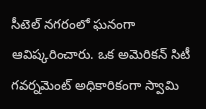సీటెల్ నగరంలో ఘనంగా ఆవిష్కరించారు. ఒక అమెరికన్ సిటీ గవర్నమెంట్ అధికారికంగా స్వామి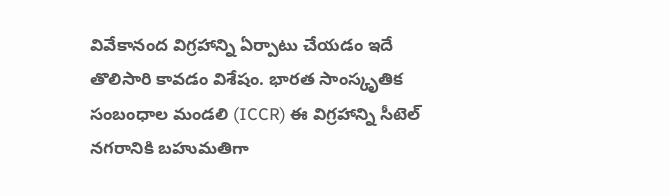వివేకానంద విగ్రహాన్ని ఏర్పాటు చేయడం ఇదే తొలిసారి కావడం విశేషం. భారత సాంస్కృతిక సంబంధాల మండలి (ICCR) ఈ విగ్రహాన్ని సీటెల్ నగరానికి బహుమతిగా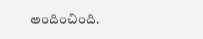అందించింది.